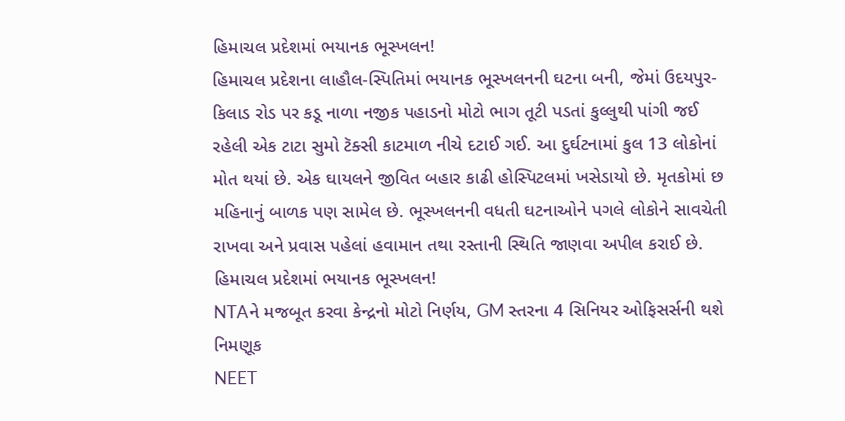હિમાચલ પ્રદેશમાં ભયાનક ભૂસ્ખલન!
હિમાચલ પ્રદેશના લાહૌલ-સ્પિતિમાં ભયાનક ભૂસ્ખલનની ઘટના બની, જેમાં ઉદયપુર-કિલાડ રોડ પર કડૂ નાળા નજીક પહાડનો મોટો ભાગ તૂટી પડતાં કુલ્લુથી પાંગી જઈ રહેલી એક ટાટા સુમો ટૅક્સી કાટમાળ નીચે દટાઈ ગઈ. આ દુર્ઘટનામાં કુલ 13 લોકોનાં મોત થયાં છે. એક ઘાયલને જીવિત બહાર કાઢી હોસ્પિટલમાં ખસેડાયો છે. મૃતકોમાં છ મહિનાનું બાળક પણ સામેલ છે. ભૂસ્ખલનની વધતી ઘટનાઓને પગલે લોકોને સાવચેતી રાખવા અને પ્રવાસ પહેલાં હવામાન તથા રસ્તાની સ્થિતિ જાણવા અપીલ કરાઈ છે.
હિમાચલ પ્રદેશમાં ભયાનક ભૂસ્ખલન!
NTAને મજબૂત કરવા કેન્દ્રનો મોટો નિર્ણય, GM સ્તરના 4 સિનિયર ઓફિસર્સની થશે નિમણૂક
NEET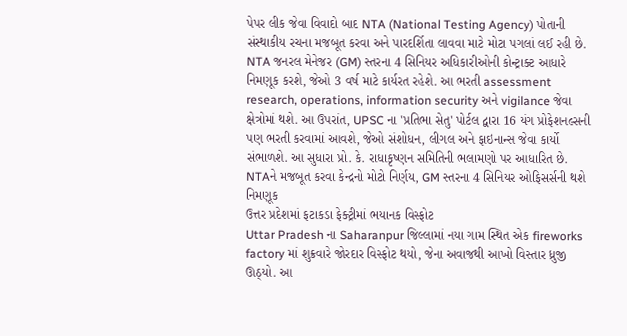પેપર લીક જેવા વિવાદો બાદ NTA (National Testing Agency) પોતાની સંસ્થાકીય રચના મજબૂત કરવા અને પારદર્શિતા લાવવા માટે મોટા પગલાં લઈ રહી છે. NTA જનરલ મેનેજર (GM) સ્તરના 4 સિનિયર અધિકારીઓની કોન્ટ્રાક્ટ આધારે નિમણૂક કરશે, જેઓ 3 વર્ષ માટે કાર્યરત રહેશે. આ ભરતી assessment research, operations, information security અને vigilance જેવા ક્ષેત્રોમાં થશે. આ ઉપરાંત, UPSC ના 'પ્રતિભા સેતુ' પોર્ટલ દ્વારા 16 યંગ પ્રોફેશનલ્સની પણ ભરતી કરવામાં આવશે, જેઓ સંશોધન, લીગલ અને ફાઇનાન્સ જેવા કાર્યો સંભાળશે. આ સુધારા પ્રો. કે. રાધાકૃષ્ણન સમિતિની ભલામણો પર આધારિત છે.
NTAને મજબૂત કરવા કેન્દ્રનો મોટો નિર્ણય, GM સ્તરના 4 સિનિયર ઓફિસર્સની થશે નિમણૂક
ઉત્તર પ્રદેશમાં ફટાકડા ફેક્ટ્રીમાં ભયાનક વિસ્ફોટ
Uttar Pradesh ના Saharanpur જિલ્લામાં નયા ગામ સ્થિત એક fireworks factory માં શુક્રવારે જોરદાર વિસ્ફોટ થયો, જેના અવાજથી આખો વિસ્તાર ધ્રુજી ઊઠ્યો. આ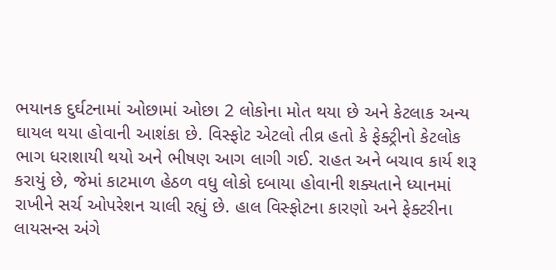ભયાનક દુર્ઘટનામાં ઓછામાં ઓછા 2 લોકોના મોત થયા છે અને કેટલાક અન્ય ઘાયલ થયા હોવાની આશંકા છે. વિસ્ફોટ એટલો તીવ્ર હતો કે ફેક્ટ્રીનો કેટલોક ભાગ ધરાશાયી થયો અને ભીષણ આગ લાગી ગઈ. રાહત અને બચાવ કાર્ય શરૂ કરાયું છે, જેમાં કાટમાળ હેઠળ વધુ લોકો દબાયા હોવાની શક્યતાને ધ્યાનમાં રાખીને સર્ચ ઓપરેશન ચાલી રહ્યું છે. હાલ વિસ્ફોટના કારણો અને ફેક્ટરીના લાયસન્સ અંગે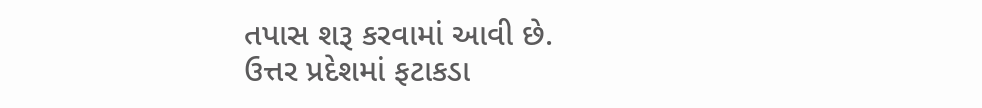તપાસ શરૂ કરવામાં આવી છે.
ઉત્તર પ્રદેશમાં ફટાકડા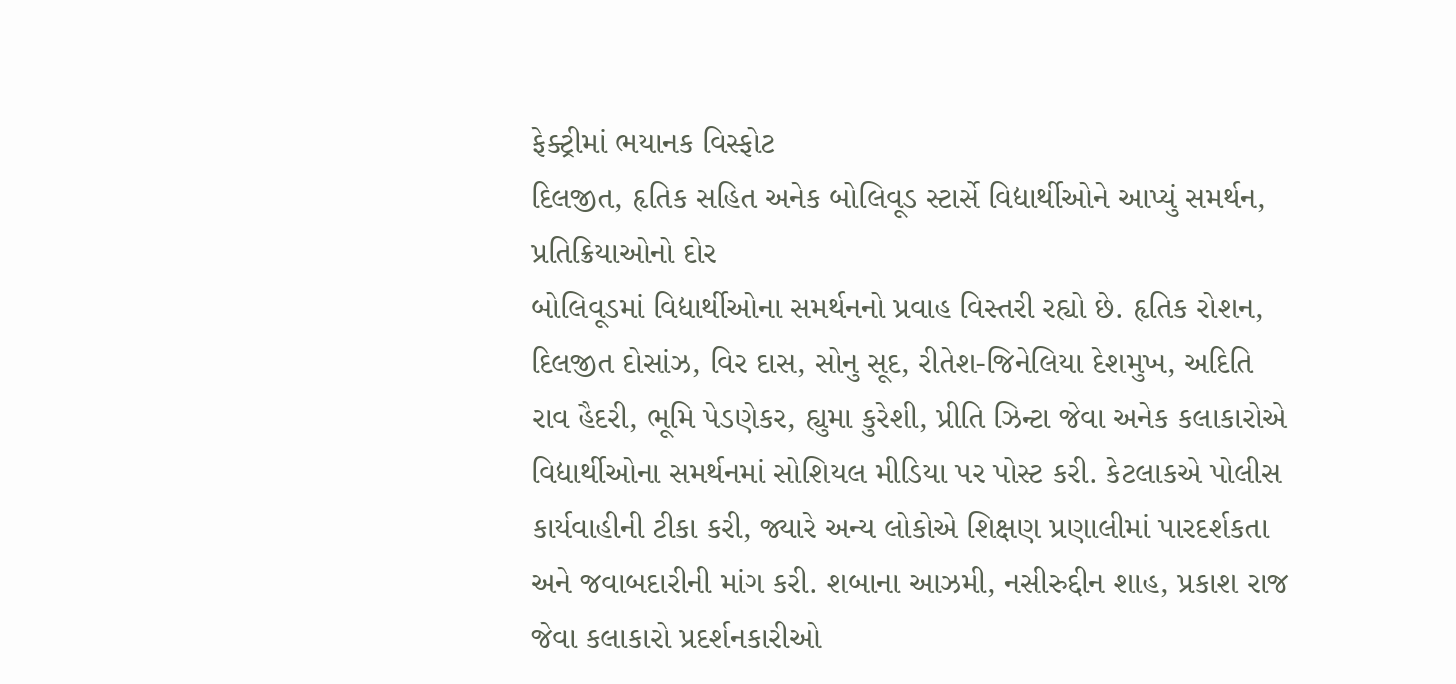ફેક્ટ્રીમાં ભયાનક વિસ્ફોટ
દિલજીત, હૃતિક સહિત અનેક બોલિવૂડ સ્ટાર્સે વિદ્યાર્થીઓને આપ્યું સમર્થન, પ્રતિક્રિયાઓનો દોર
બોલિવૂડમાં વિદ્યાર્થીઓના સમર્થનનો પ્રવાહ વિસ્તરી રહ્યો છે. હૃતિક રોશન, દિલજીત દોસાંઝ, વિર દાસ, સોનુ સૂદ, રીતેશ-જિનેલિયા દેશમુખ, અદિતિ રાવ હૈદરી, ભૂમિ પેડણેકર, હ્યુમા કુરેશી, પ્રીતિ ઝિન્ટા જેવા અનેક કલાકારોએ વિદ્યાર્થીઓના સમર્થનમાં સોશિયલ મીડિયા પર પોસ્ટ કરી. કેટલાકએ પોલીસ કાર્યવાહીની ટીકા કરી, જ્યારે અન્ય લોકોએ શિક્ષણ પ્રણાલીમાં પારદર્શકતા અને જવાબદારીની માંગ કરી. શબાના આઝમી, નસીરુદ્દીન શાહ, પ્રકાશ રાજ જેવા કલાકારો પ્રદર્શનકારીઓ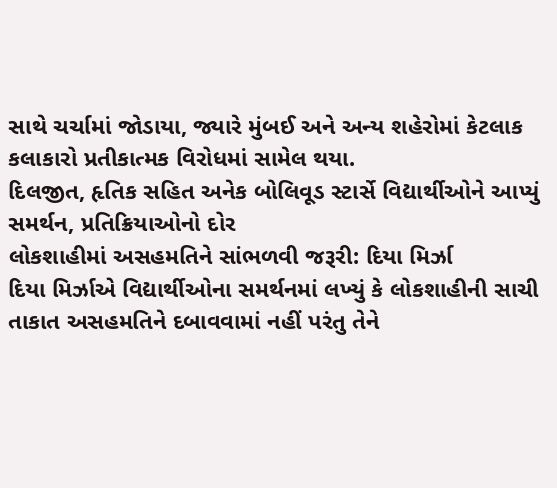સાથે ચર્ચામાં જોડાયા, જ્યારે મુંબઈ અને અન્ય શહેરોમાં કેટલાક કલાકારો પ્રતીકાત્મક વિરોધમાં સામેલ થયા.
દિલજીત, હૃતિક સહિત અનેક બોલિવૂડ સ્ટાર્સે વિદ્યાર્થીઓને આપ્યું સમર્થન, પ્રતિક્રિયાઓનો દોર
લોકશાહીમાં અસહમતિને સાંભળવી જરૂરી: દિયા મિર્ઝા
દિયા મિર્ઝાએ વિદ્યાર્થીઓના સમર્થનમાં લખ્યું કે લોકશાહીની સાચી તાકાત અસહમતિને દબાવવામાં નહીં પરંતુ તેને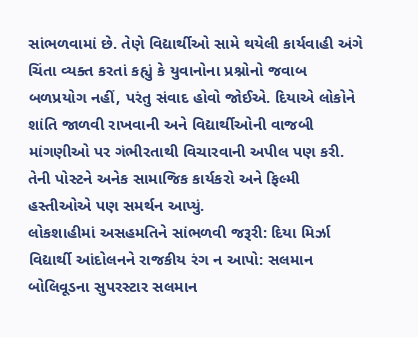સાંભળવામાં છે. તેણે વિદ્યાર્થીઓ સામે થયેલી કાર્યવાહી અંગે ચિંતા વ્યક્ત કરતાં કહ્યું કે યુવાનોના પ્રશ્નોનો જવાબ બળપ્રયોગ નહીં, પરંતુ સંવાદ હોવો જોઈએ. દિયાએ લોકોને શાંતિ જાળવી રાખવાની અને વિદ્યાર્થીઓની વાજબી માંગણીઓ પર ગંભીરતાથી વિચારવાની અપીલ પણ કરી. તેની પોસ્ટને અનેક સામાજિક કાર્યકરો અને ફિલ્મી હસ્તીઓએ પણ સમર્થન આપ્યું.
લોકશાહીમાં અસહમતિને સાંભળવી જરૂરી: દિયા મિર્ઝા
વિદ્યાર્થી આંદોલનને રાજકીય રંગ ન આપો: સલમાન
બોલિવૂડના સુપરસ્ટાર સલમાન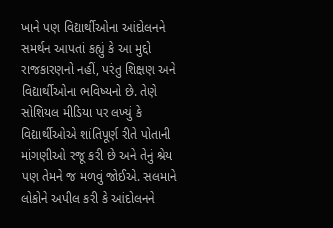ખાને પણ વિદ્યાર્થીઓના આંદોલનને સમર્થન આપતાં કહ્યું કે આ મુદ્દો રાજકારણનો નહીં, પરંતુ શિક્ષણ અને વિદ્યાર્થીઓના ભવિષ્યનો છે. તેણે સોશિયલ મીડિયા પર લખ્યું કે વિદ્યાર્થીઓએ શાંતિપૂર્ણ રીતે પોતાની માંગણીઓ રજૂ કરી છે અને તેનું શ્રેય પણ તેમને જ મળવું જોઈએ. સલમાને લોકોને અપીલ કરી કે આંદોલનને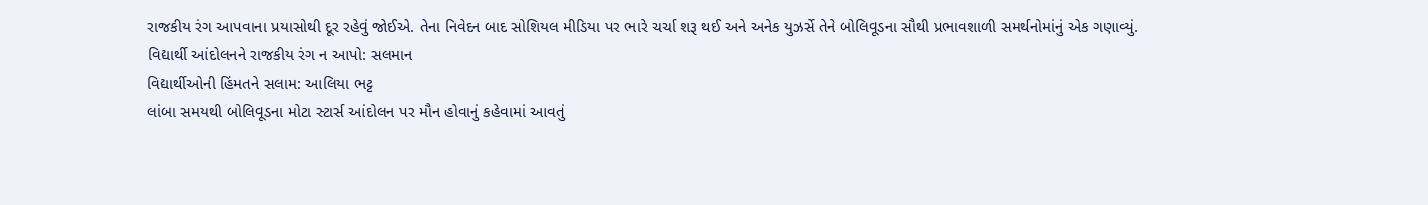રાજકીય રંગ આપવાના પ્રયાસોથી દૂર રહેવું જોઈએ. તેના નિવેદન બાદ સોશિયલ મીડિયા પર ભારે ચર્ચા શરૂ થઈ અને અનેક યુઝર્સે તેને બોલિવૂડના સૌથી પ્રભાવશાળી સમર્થનોમાંનું એક ગણાવ્યું.
વિદ્યાર્થી આંદોલનને રાજકીય રંગ ન આપો: સલમાન
વિદ્યાર્થીઓની હિંમતને સલામ: આલિયા ભટ્ટ
લાંબા સમયથી બોલિવૂડના મોટા સ્ટાર્સ આંદોલન પર મૌન હોવાનું કહેવામાં આવતું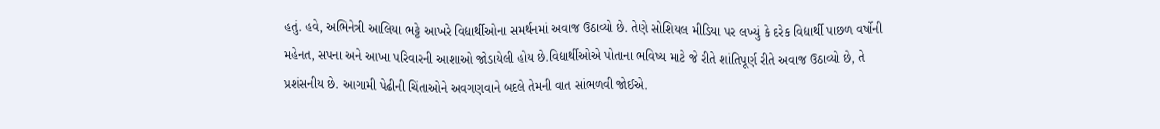હતું. હવે, અભિનેત્રી આલિયા ભટ્ટે આખરે વિદ્યાર્થીઓના સમર્થનમાં અવાજ ઉઠાવ્યો છે. તેણે સોશિયલ મીડિયા પર લખ્યું કે દરેક વિદ્યાર્થી પાછળ વર્ષોની મહેનત, સપના અને આખા પરિવારની આશાઓ જોડાયેલી હોય છે.વિદ્યાર્થીઓએ પોતાના ભવિષ્ય માટે જે રીતે શાંતિપૂર્ણ રીતે અવાજ ઉઠાવ્યો છે, તે પ્રશંસનીય છે. આગામી પેઢીની ચિંતાઓને અવગણવાને બદલે તેમની વાત સાંભળવી જોઈએ.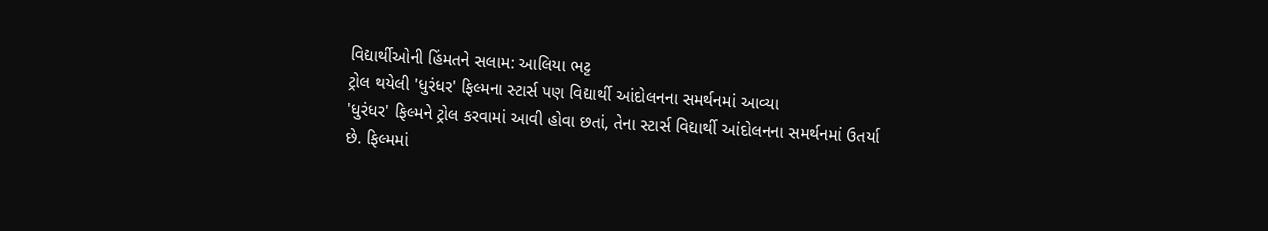વિદ્યાર્થીઓની હિંમતને સલામ: આલિયા ભટ્ટ
ટ્રોલ થયેલી 'ધુરંધર' ફિલ્મના સ્ટાર્સ પણ વિદ્યાર્થી આંદોલનના સમર્થનમાં આવ્યા
'ધુરંધર' ફિલ્મને ટ્રોલ કરવામાં આવી હોવા છતાં, તેના સ્ટાર્સ વિદ્યાર્થી આંદોલનના સમર્થનમાં ઉતર્યા છે. ફિલ્મમાં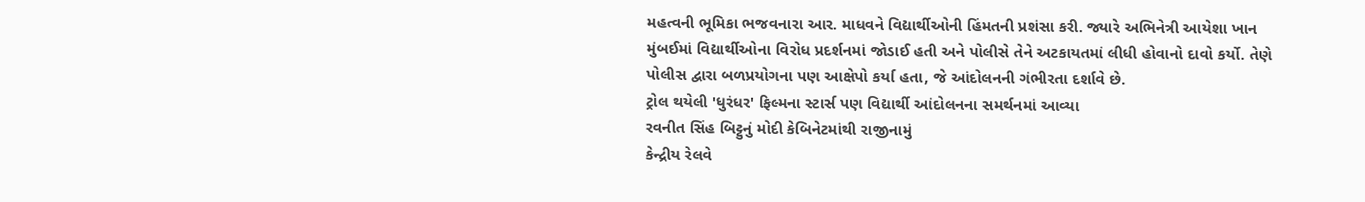મહત્વની ભૂમિકા ભજવનારા આર. માધવને વિદ્યાર્થીઓની હિંમતની પ્રશંસા કરી. જ્યારે અભિનેત્રી આયેશા ખાન મુંબઈમાં વિદ્યાર્થીઓના વિરોધ પ્રદર્શનમાં જોડાઈ હતી અને પોલીસે તેને અટકાયતમાં લીધી હોવાનો દાવો કર્યો. તેણે પોલીસ દ્વારા બળપ્રયોગના પણ આક્ષેપો કર્યા હતા, જે આંદોલનની ગંભીરતા દર્શાવે છે.
ટ્રોલ થયેલી 'ધુરંધર' ફિલ્મના સ્ટાર્સ પણ વિદ્યાર્થી આંદોલનના સમર્થનમાં આવ્યા
રવનીત સિંહ બિટ્ટુનું મોદી કેબિનેટમાંથી રાજીનામું
કેન્દ્રીય રેલવે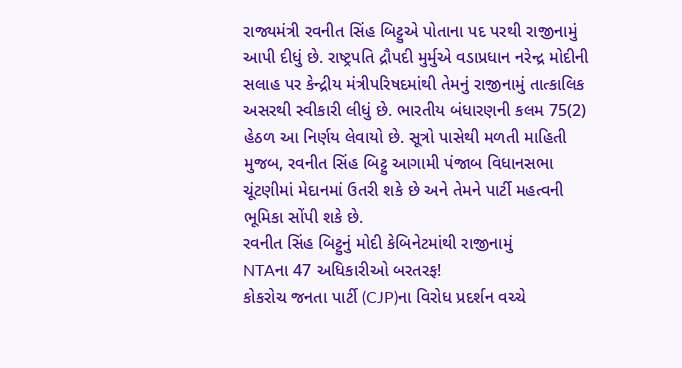રાજ્યમંત્રી રવનીત સિંહ બિટ્ટુએ પોતાના પદ પરથી રાજીનામું આપી દીધું છે. રાષ્ટ્રપતિ દ્રૌપદી મુર્મુએ વડાપ્રધાન નરેન્દ્ર મોદીની સલાહ પર કેન્દ્રીય મંત્રીપરિષદમાંથી તેમનું રાજીનામું તાત્કાલિક અસરથી સ્વીકારી લીધું છે. ભારતીય બંધારણની કલમ 75(2) હેઠળ આ નિર્ણય લેવાયો છે. સૂત્રો પાસેથી મળતી માહિતી મુજબ, રવનીત સિંહ બિટ્ટુ આગામી પંજાબ વિધાનસભા ચૂંટણીમાં મેદાનમાં ઉતરી શકે છે અને તેમને પાર્ટી મહત્વની ભૂમિકા સોંપી શકે છે.
રવનીત સિંહ બિટ્ટુનું મોદી કેબિનેટમાંથી રાજીનામું
NTAના 47 અધિકારીઓ બરતરફ!
કોકરોચ જનતા પાર્ટી (CJP)ના વિરોધ પ્રદર્શન વચ્ચે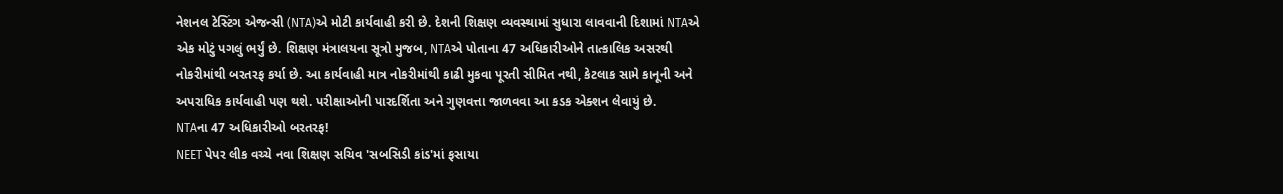નેશનલ ટેસ્ટિંગ એજન્સી (NTA)એ મોટી કાર્યવાહી કરી છે. દેશની શિક્ષણ વ્યવસ્થામાં સુધારા લાવવાની દિશામાં NTAએ એક મોટું પગલું ભર્યું છે. શિક્ષણ મંત્રાલયના સૂત્રો મુજબ, NTAએ પોતાના 47 અધિકારીઓને તાત્કાલિક અસરથી નોકરીમાંથી બરતરફ કર્યા છે. આ કાર્યવાહી માત્ર નોકરીમાંથી કાઢી મુકવા પૂરતી સીમિત નથી, કેટલાક સામે કાનૂની અને અપરાધિક કાર્યવાહી પણ થશે. પરીક્ષાઓની પારદર્શિતા અને ગુણવત્તા જાળવવા આ કડક એક્શન લેવાયું છે.
NTAના 47 અધિકારીઓ બરતરફ!
NEET પેપર લીક વચ્ચે નવા શિક્ષણ સચિવ 'સબસિડી કાંડ'માં ફસાયા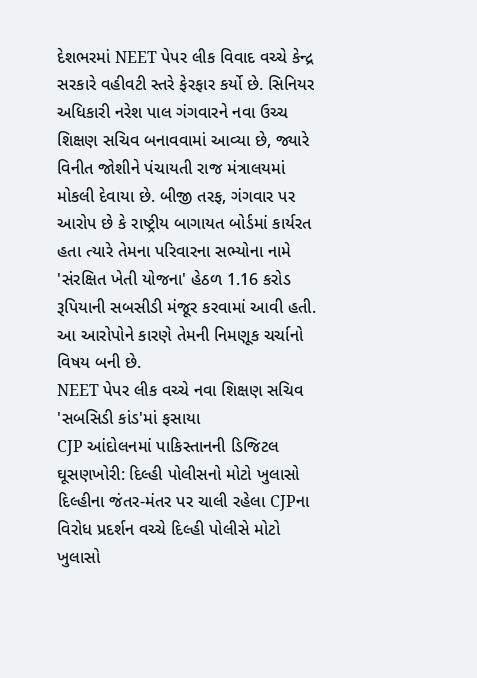દેશભરમાં NEET પેપર લીક વિવાદ વચ્ચે કેન્દ્ર સરકારે વહીવટી સ્તરે ફેરફાર કર્યો છે. સિનિયર અધિકારી નરેશ પાલ ગંગવારને નવા ઉચ્ચ શિક્ષણ સચિવ બનાવવામાં આવ્યા છે, જ્યારે વિનીત જોશીને પંચાયતી રાજ મંત્રાલયમાં મોકલી દેવાયા છે. બીજી તરફ, ગંગવાર પર આરોપ છે કે રાષ્ટ્રીય બાગાયત બોર્ડમાં કાર્યરત હતા ત્યારે તેમના પરિવારના સભ્યોના નામે 'સંરક્ષિત ખેતી યોજના' હેઠળ 1.16 કરોડ રૂપિયાની સબસીડી મંજૂર કરવામાં આવી હતી. આ આરોપોને કારણે તેમની નિમણૂક ચર્ચાનો વિષય બની છે.
NEET પેપર લીક વચ્ચે નવા શિક્ષણ સચિવ 'સબસિડી કાંડ'માં ફસાયા
CJP આંદોલનમાં પાકિસ્તાનની ડિજિટલ ઘૂસણખોરી: દિલ્હી પોલીસનો મોટો ખુલાસો
દિલ્હીના જંતર-મંતર પર ચાલી રહેલા CJPના વિરોધ પ્રદર્શન વચ્ચે દિલ્હી પોલીસે મોટો ખુલાસો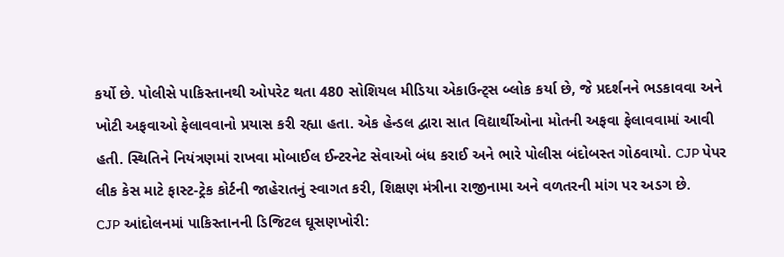કર્યો છે. પોલીસે પાકિસ્તાનથી ઓપરેટ થતા 480 સોશિયલ મીડિયા એકાઉન્ટ્સ બ્લોક કર્યા છે, જે પ્રદર્શનને ભડકાવવા અને ખોટી અફવાઓ ફેલાવવાનો પ્રયાસ કરી રહ્યા હતા. એક હેન્ડલ દ્વારા સાત વિદ્યાર્થીઓના મોતની અફવા ફેલાવવામાં આવી હતી. સ્થિતિને નિયંત્રણમાં રાખવા મોબાઈલ ઈન્ટરનેટ સેવાઓ બંધ કરાઈ અને ભારે પોલીસ બંદોબસ્ત ગોઠવાયો. CJP પેપર લીક કેસ માટે ફાસ્ટ-ટ્રેક કોર્ટની જાહેરાતનું સ્વાગત કરી, શિક્ષણ મંત્રીના રાજીનામા અને વળતરની માંગ પર અડગ છે.
CJP આંદોલનમાં પાકિસ્તાનની ડિજિટલ ઘૂસણખોરી: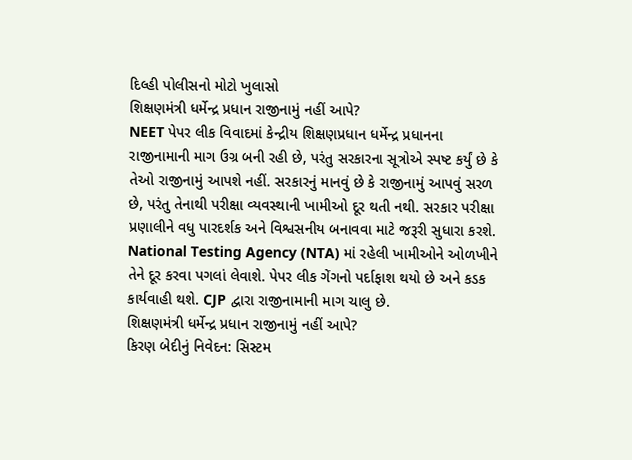દિલ્હી પોલીસનો મોટો ખુલાસો
શિક્ષણમંત્રી ધર્મેન્દ્ર પ્રધાન રાજીનામું નહીં આપે?
NEET પેપર લીક વિવાદમાં કેન્દ્રીય શિક્ષણપ્રધાન ધર્મેન્દ્ર પ્રધાનના રાજીનામાની માગ ઉગ્ર બની રહી છે, પરંતુ સરકારના સૂત્રોએ સ્પષ્ટ કર્યું છે કે તેઓ રાજીનામું આપશે નહીં. સરકારનું માનવું છે કે રાજીનામું આપવું સરળ છે, પરંતુ તેનાથી પરીક્ષા વ્યવસ્થાની ખામીઓ દૂર થતી નથી. સરકાર પરીક્ષા પ્રણાલીને વધુ પારદર્શક અને વિશ્વસનીય બનાવવા માટે જરૂરી સુધારા કરશે. National Testing Agency (NTA) માં રહેલી ખામીઓને ઓળખીને તેને દૂર કરવા પગલાં લેવાશે. પેપર લીક ગેંગનો પર્દાફાશ થયો છે અને કડક કાર્યવાહી થશે. CJP દ્વારા રાજીનામાની માગ ચાલુ છે.
શિક્ષણમંત્રી ધર્મેન્દ્ર પ્રધાન રાજીનામું નહીં આપે?
કિરણ બેદીનું નિવેદન: સિસ્ટમ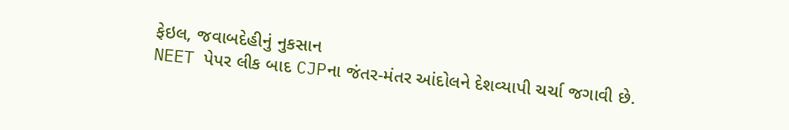ફેઇલ, જવાબદેહીનું નુકસાન
NEET પેપર લીક બાદ CJPના જંતર-મંતર આંદોલને દેશવ્યાપી ચર્ચા જગાવી છે.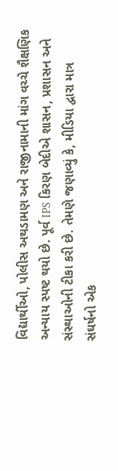વિદ્યાર્થીઓ, પોલીસ અથડામણ અને રાજીનામાની માંગ વચ્ચે શૈક્ષણિક અન્યાય સ્પષ્ટ થયો છે. પૂર્વ IPS કિરણ બેદીએ શાસન, પ્રશાસન અને સંસ્થાઓની ટીકા કરી છે. તેમણે જણાવ્યું કે, મીડિયા દ્વારા માત્ર સંઘર્ષનો એક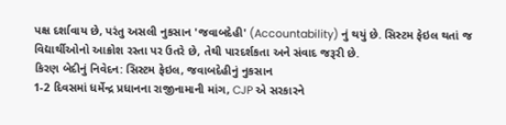પક્ષ દર્શાવાય છે, પરંતુ અસલી નુકસાન 'જવાબદેહી' (Accountability) નું થયું છે. સિસ્ટમ ફેઇલ થતાં જ વિદ્યાર્થીઓનો આક્રોશ રસ્તા પર ઉતરે છે, તેથી પારદર્શકતા અને સંવાદ જરૂરી છે.
કિરણ બેદીનું નિવેદન: સિસ્ટમ ફેઇલ, જવાબદેહીનું નુકસાન
1-2 દિવસમાં ધર્મેન્દ્ર પ્રધાનના રાજીનામાની માંગ, CJP એ સરકારને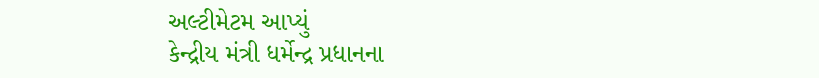અલ્ટીમેટમ આપ્યું
કેન્દ્રીય મંત્રી ધર્મેન્દ્ર પ્રધાનના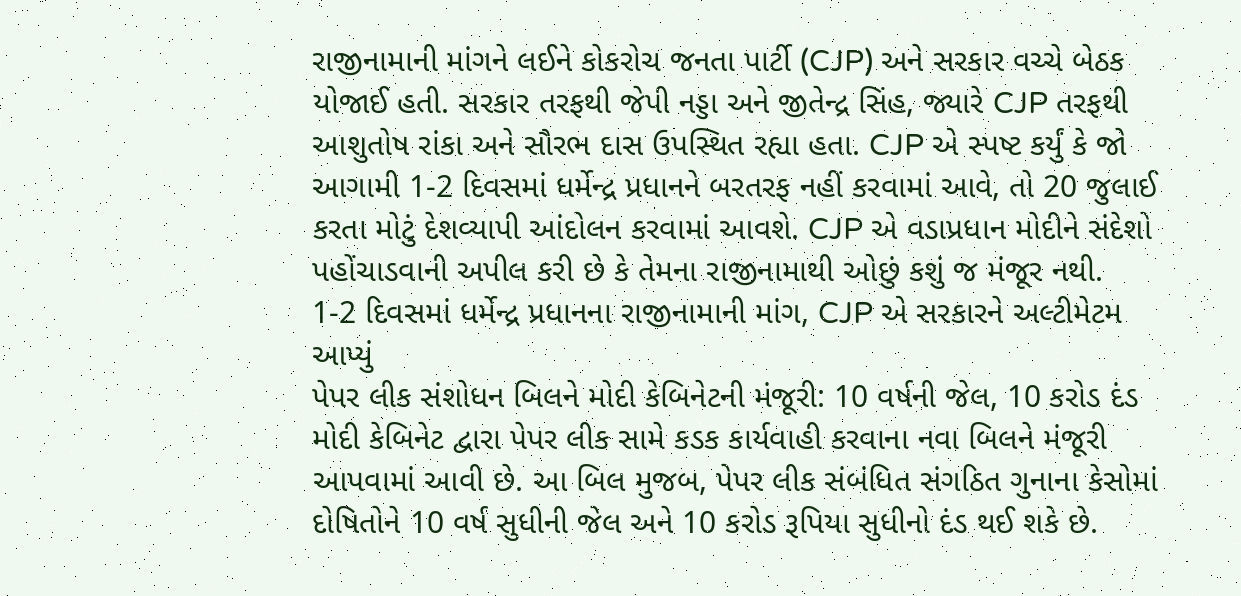રાજીનામાની માંગને લઈને કોકરોચ જનતા પાર્ટી (CJP) અને સરકાર વચ્ચે બેઠક યોજાઈ હતી. સરકાર તરફથી જેપી નડ્ડા અને જીતેન્દ્ર સિંહ, જ્યારે CJP તરફથી આશુતોષ રાંકા અને સૌરભ દાસ ઉપસ્થિત રહ્યા હતા. CJP એ સ્પષ્ટ કર્યું કે જો આગામી 1-2 દિવસમાં ધર્મેન્દ્ર પ્રધાનને બરતરફ નહીં કરવામાં આવે, તો 20 જુલાઈ કરતા મોટું દેશવ્યાપી આંદોલન કરવામાં આવશે. CJP એ વડાપ્રધાન મોદીને સંદેશો પહોંચાડવાની અપીલ કરી છે કે તેમના રાજીનામાથી ઓછું કશું જ મંજૂર નથી.
1-2 દિવસમાં ધર્મેન્દ્ર પ્રધાનના રાજીનામાની માંગ, CJP એ સરકારને અલ્ટીમેટમ આપ્યું
પેપર લીક સંશોધન બિલને મોદી કેબિનેટની મંજૂરી: 10 વર્ષની જેલ, 10 કરોડ દંડ
મોદી કેબિનેટ દ્વારા પેપર લીક સામે કડક કાર્યવાહી કરવાના નવા બિલને મંજૂરી આપવામાં આવી છે. આ બિલ મુજબ, પેપર લીક સંબંધિત સંગઠિત ગુનાના કેસોમાં દોષિતોને 10 વર્ષ સુધીની જેલ અને 10 કરોડ રૂપિયા સુધીનો દંડ થઈ શકે છે.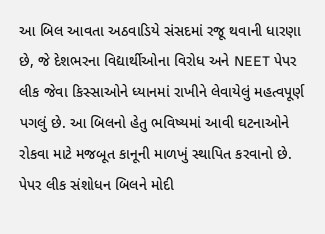આ બિલ આવતા અઠવાડિયે સંસદમાં રજૂ થવાની ધારણા છે, જે દેશભરના વિદ્યાર્થીઓના વિરોધ અને NEET પેપર લીક જેવા કિસ્સાઓને ધ્યાનમાં રાખીને લેવાયેલું મહત્વપૂર્ણ પગલું છે. આ બિલનો હેતુ ભવિષ્યમાં આવી ઘટનાઓને રોકવા માટે મજબૂત કાનૂની માળખું સ્થાપિત કરવાનો છે.
પેપર લીક સંશોધન બિલને મોદી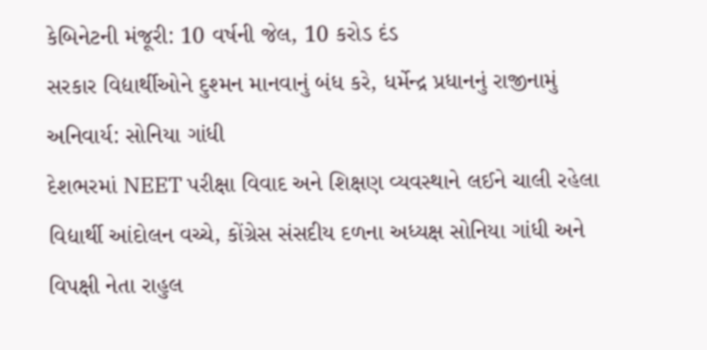કેબિનેટની મંજૂરી: 10 વર્ષની જેલ, 10 કરોડ દંડ
સરકાર વિદ્યાર્થીઓને દુશ્મન માનવાનું બંધ કરે, ધર્મેન્દ્ર પ્રધાનનું રાજીનામું અનિવાર્ય: સોનિયા ગાંધી
દેશભરમાં NEET પરીક્ષા વિવાદ અને શિક્ષણ વ્યવસ્થાને લઈને ચાલી રહેલા વિદ્યાર્થી આંદોલન વચ્ચે, કોંગ્રેસ સંસદીય દળના અધ્યક્ષ સોનિયા ગાંધી અને વિપક્ષી નેતા રાહુલ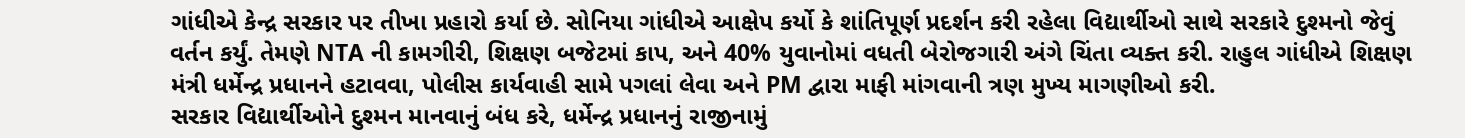ગાંધીએ કેન્દ્ર સરકાર પર તીખા પ્રહારો કર્યા છે. સોનિયા ગાંધીએ આક્ષેપ કર્યો કે શાંતિપૂર્ણ પ્રદર્શન કરી રહેલા વિદ્યાર્થીઓ સાથે સરકારે દુશ્મનો જેવું વર્તન કર્યું. તેમણે NTA ની કામગીરી, શિક્ષણ બજેટમાં કાપ, અને 40% યુવાનોમાં વધતી બેરોજગારી અંગે ચિંતા વ્યક્ત કરી. રાહુલ ગાંધીએ શિક્ષણ મંત્રી ધર્મેન્દ્ર પ્રધાનને હટાવવા, પોલીસ કાર્યવાહી સામે પગલાં લેવા અને PM દ્વારા માફી માંગવાની ત્રણ મુખ્ય માગણીઓ કરી.
સરકાર વિદ્યાર્થીઓને દુશ્મન માનવાનું બંધ કરે, ધર્મેન્દ્ર પ્રધાનનું રાજીનામું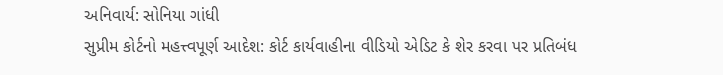અનિવાર્ય: સોનિયા ગાંધી
સુપ્રીમ કોર્ટનો મહત્ત્વપૂર્ણ આદેશ: કોર્ટ કાર્યવાહીના વીડિયો એડિટ કે શેર કરવા પર પ્રતિબંધ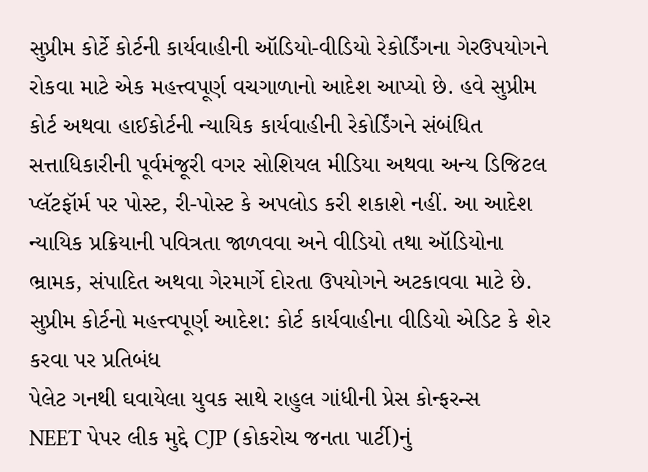સુપ્રીમ કોર્ટે કોર્ટની કાર્યવાહીની ઑડિયો-વીડિયો રેકોર્ડિંગના ગેરઉપયોગને રોકવા માટે એક મહત્ત્વપૂર્ણ વચગાળાનો આદેશ આપ્યો છે. હવે સુપ્રીમ કોર્ટ અથવા હાઈકોર્ટની ન્યાયિક કાર્યવાહીની રેકોર્ડિંગને સંબંધિત સત્તાધિકારીની પૂર્વમંજૂરી વગર સોશિયલ મીડિયા અથવા અન્ય ડિજિટલ પ્લૅટફૉર્મ પર પોસ્ટ, રી-પોસ્ટ કે અપલોડ કરી શકાશે નહીં. આ આદેશ ન્યાયિક પ્રક્રિયાની પવિત્રતા જાળવવા અને વીડિયો તથા ઑડિયોના ભ્રામક, સંપાદિત અથવા ગેરમાર્ગે દોરતા ઉપયોગને અટકાવવા માટે છે.
સુપ્રીમ કોર્ટનો મહત્ત્વપૂર્ણ આદેશ: કોર્ટ કાર્યવાહીના વીડિયો એડિટ કે શેર કરવા પર પ્રતિબંધ
પેલેટ ગનથી ઘવાયેલા યુવક સાથે રાહુલ ગાંધીની પ્રેસ કોન્ફરન્સ
NEET પેપર લીક મુદ્દે CJP (કોકરોચ જનતા પાર્ટી)નું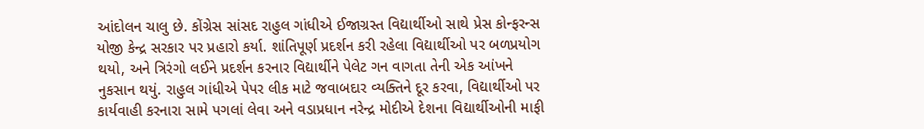આંદોલન ચાલુ છે. કોંગ્રેસ સાંસદ રાહુલ ગાંધીએ ઈજાગ્રસ્ત વિદ્યાર્થીઓ સાથે પ્રેસ કોન્ફરન્સ યોજી કેન્દ્ર સરકાર પર પ્રહારો કર્યા. શાંતિપૂર્ણ પ્રદર્શન કરી રહેલા વિદ્યાર્થીઓ પર બળપ્રયોગ થયો, અને ત્રિરંગો લઈને પ્રદર્શન કરનાર વિદ્યાર્થીને પેલેટ ગન વાગતા તેની એક આંખને નુકસાન થયું. રાહુલ ગાંધીએ પેપર લીક માટે જવાબદાર વ્યક્તિને દૂર કરવા, વિદ્યાર્થીઓ પર કાર્યવાહી કરનારા સામે પગલાં લેવા અને વડાપ્રધાન નરેન્દ્ર મોદીએ દેશના વિદ્યાર્થીઓની માફી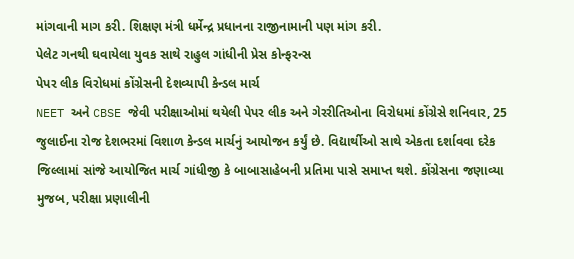માંગવાની માગ કરી. શિક્ષણ મંત્રી ધર્મેન્દ્ર પ્રધાનના રાજીનામાની પણ માંગ કરી.
પેલેટ ગનથી ઘવાયેલા યુવક સાથે રાહુલ ગાંધીની પ્રેસ કોન્ફરન્સ
પેપર લીક વિરોધમાં કોંગ્રેસની દેશવ્યાપી કેન્ડલ માર્ચ
NEET અને CBSE જેવી પરીક્ષાઓમાં થયેલી પેપર લીક અને ગેરરીતિઓના વિરોધમાં કોંગ્રેસે શનિવાર, 25 જુલાઈના રોજ દેશભરમાં વિશાળ કેન્ડલ માર્ચનું આયોજન કર્યું છે. વિદ્યાર્થીઓ સાથે એકતા દર્શાવવા દરેક જિલ્લામાં સાંજે આયોજિત માર્ચ ગાંધીજી કે બાબાસાહેબની પ્રતિમા પાસે સમાપ્ત થશે. કોંગ્રેસના જણાવ્યા મુજબ, પરીક્ષા પ્રણાલીની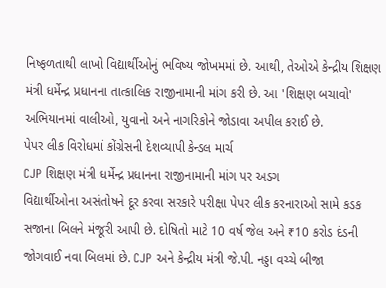નિષ્ફળતાથી લાખો વિદ્યાર્થીઓનું ભવિષ્ય જોખમમાં છે. આથી, તેઓએ કેન્દ્રીય શિક્ષણ મંત્રી ધર્મેન્દ્ર પ્રધાનના તાત્કાલિક રાજીનામાની માંગ કરી છે. આ 'શિક્ષણ બચાવો' અભિયાનમાં વાલીઓ, યુવાનો અને નાગરિકોને જોડાવા અપીલ કરાઈ છે.
પેપર લીક વિરોધમાં કોંગ્રેસની દેશવ્યાપી કેન્ડલ માર્ચ
CJP શિક્ષણ મંત્રી ધર્મેન્દ્ર પ્રધાનના રાજીનામાની માંગ પર અડગ
વિદ્યાર્થીઓના અસંતોષને દૂર કરવા સરકારે પરીક્ષા પેપર લીક કરનારાઓ સામે કડક સજાના બિલને મંજૂરી આપી છે. દોષિતો માટે 10 વર્ષ જેલ અને ₹10 કરોડ દંડની જોગવાઈ નવા બિલમાં છે. CJP અને કેન્દ્રીય મંત્રી જે.પી. નડ્ડા વચ્ચે બીજા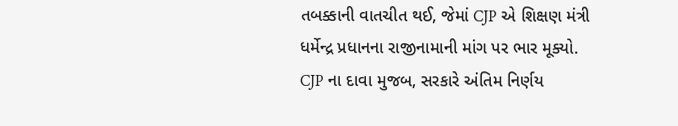તબક્કાની વાતચીત થઈ, જેમાં CJP એ શિક્ષણ મંત્રી ધર્મેન્દ્ર પ્રધાનના રાજીનામાની માંગ પર ભાર મૂક્યો. CJP ના દાવા મુજબ, સરકારે અંતિમ નિર્ણય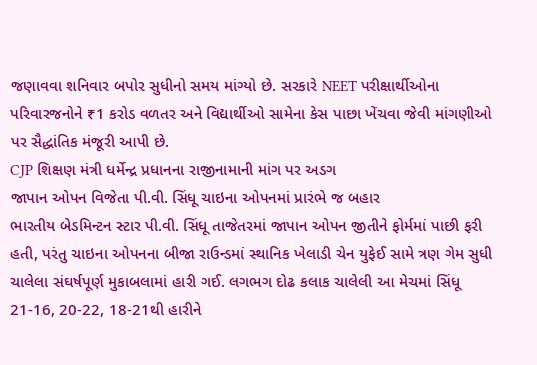જણાવવા શનિવાર બપોર સુધીનો સમય માંગ્યો છે. સરકારે NEET પરીક્ષાર્થીઓના પરિવારજનોને ₹1 કરોડ વળતર અને વિદ્યાર્થીઓ સામેના કેસ પાછા ખેંચવા જેવી માંગણીઓ પર સૈદ્ધાંતિક મંજૂરી આપી છે.
CJP શિક્ષણ મંત્રી ધર્મેન્દ્ર પ્રધાનના રાજીનામાની માંગ પર અડગ
જાપાન ઓપન વિજેતા પી.વી. સિંધૂ ચાઇના ઓપનમાં પ્રારંભે જ બહાર
ભારતીય બેડમિન્ટન સ્ટાર પી.વી. સિંધૂ તાજેતરમાં જાપાન ઓપન જીતીને ફોર્મમાં પાછી ફરી હતી, પરંતુ ચાઇના ઓપનના બીજા રાઉન્ડમાં સ્થાનિક ખેલાડી ચેન યુફેઈ સામે ત્રણ ગેમ સુધી ચાલેલા સંઘર્ષપૂર્ણ મુકાબલામાં હારી ગઈ. લગભગ દોઢ કલાક ચાલેલી આ મેચમાં સિંધૂ 21-16, 20-22, 18-21થી હારીને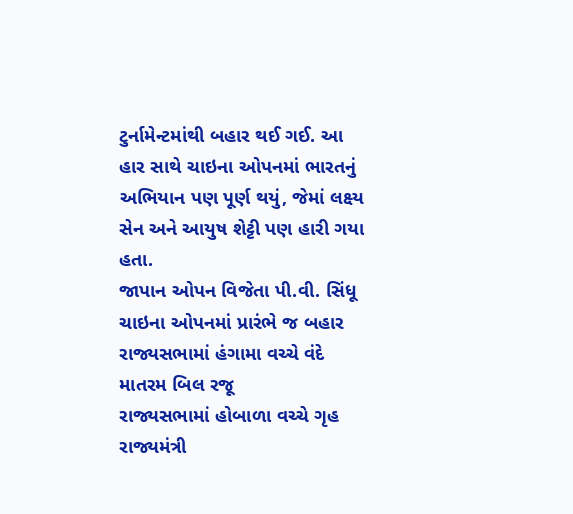ટુર્નામેન્ટમાંથી બહાર થઈ ગઈ. આ હાર સાથે ચાઇના ઓપનમાં ભારતનું અભિયાન પણ પૂર્ણ થયું, જેમાં લક્ષ્ય સેન અને આયુષ શેટ્ટી પણ હારી ગયા હતા.
જાપાન ઓપન વિજેતા પી.વી. સિંધૂ ચાઇના ઓપનમાં પ્રારંભે જ બહાર
રાજ્યસભામાં હંગામા વચ્ચે વંદે માતરમ બિલ રજૂ
રાજ્યસભામાં હોબાળા વચ્ચે ગૃહ રાજ્યમંત્રી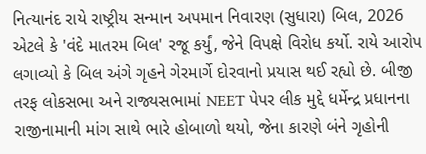નિત્યાનંદ રાયે રાષ્ટ્રીય સન્માન અપમાન નિવારણ (સુધારા) બિલ, 2026 એટલે કે 'વંદે માતરમ બિલ' રજૂ કર્યું, જેને વિપક્ષે વિરોધ કર્યો. રાયે આરોપ લગાવ્યો કે બિલ અંગે ગૃહને ગેરમાર્ગે દોરવાનો પ્રયાસ થઈ રહ્યો છે. બીજી તરફ લોકસભા અને રાજ્યસભામાં NEET પેપર લીક મુદ્દે ધર્મેન્દ્ર પ્રધાનના રાજીનામાની માંગ સાથે ભારે હોબાળો થયો, જેના કારણે બંને ગૃહોની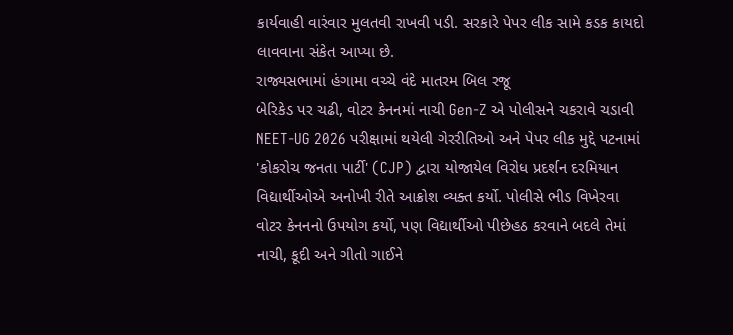કાર્યવાહી વારંવાર મુલતવી રાખવી પડી. સરકારે પેપર લીક સામે કડક કાયદો લાવવાના સંકેત આપ્યા છે.
રાજ્યસભામાં હંગામા વચ્ચે વંદે માતરમ બિલ રજૂ
બેરિકેડ પર ચઢી, વોટર કેનનમાં નાચી Gen-Z એ પોલીસને ચકરાવે ચડાવી
NEET-UG 2026 પરીક્ષામાં થયેલી ગેરરીતિઓ અને પેપર લીક મુદ્દે પટનામાં 'કોકરોચ જનતા પાર્ટી' (CJP) દ્વારા યોજાયેલ વિરોધ પ્રદર્શન દરમિયાન વિદ્યાર્થીઓએ અનોખી રીતે આક્રોશ વ્યક્ત કર્યો. પોલીસે ભીડ વિખેરવા વોટર કેનનનો ઉપયોગ કર્યો, પણ વિદ્યાર્થીઓ પીછેહઠ કરવાને બદલે તેમાં નાચી, કૂદી અને ગીતો ગાઈને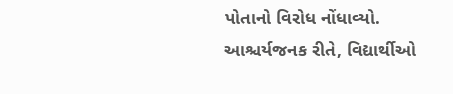પોતાનો વિરોધ નોંધાવ્યો. આશ્ચર્યજનક રીતે, વિદ્યાર્થીઓ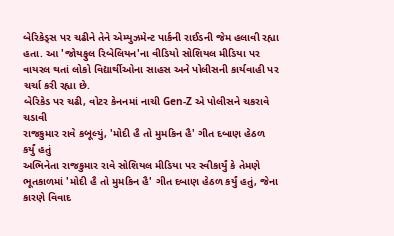બેરિકેડ્સ પર ચઢીને તેને એમ્યુઝમેન્ટ પાર્કની રાઈડની જેમ હલાવી રહ્યા હતા. આ 'જોયફુલ રિબેલિયન'ના વીડિયો સોશિયલ મીડિયા પર વાયરલ થતાં લોકો વિદ્યાર્થીઓના સાહસ અને પોલીસની કાર્યવાહી પર ચર્ચા કરી રહ્યા છે.
બેરિકેડ પર ચઢી, વોટર કેનનમાં નાચી Gen-Z એ પોલીસને ચકરાવે ચડાવી
રાજકુમાર રાવે કબૂલ્યું, 'મોદી હૈ તો મુમકિન હૈ' ગીત દબાણ હેઠળ કર્યું હતું
અભિનેતા રાજકુમાર રાવે સોશિયલ મીડિયા પર સ્વીકાર્યું કે તેમણે ભૂતકાળમાં 'મોદી હૈ તો મુમકિન હૈ' ગીત દબાણ હેઠળ કર્યું હતું, જેના કારણે વિવાદ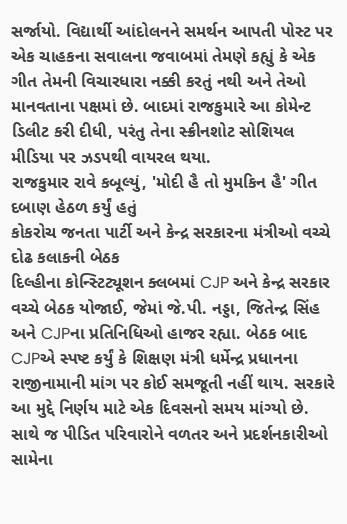સર્જાયો. વિદ્યાર્થી આંદોલનને સમર્થન આપતી પોસ્ટ પર એક ચાહકના સવાલના જવાબમાં તેમણે કહ્યું કે એક ગીત તેમની વિચારધારા નક્કી કરતું નથી અને તેઓ માનવતાના પક્ષમાં છે. બાદમાં રાજકુમારે આ કોમેન્ટ ડિલીટ કરી દીધી, પરંતુ તેના સ્ક્રીનશોટ સોશિયલ મીડિયા પર ઝડપથી વાયરલ થયા.
રાજકુમાર રાવે કબૂલ્યું, 'મોદી હૈ તો મુમકિન હૈ' ગીત દબાણ હેઠળ કર્યું હતું
કોકરોચ જનતા પાર્ટી અને કેન્દ્ર સરકારના મંત્રીઓ વચ્ચે દોઢ કલાકની બેઠક
દિલ્હીના કોન્સ્ટિટ્યૂશન ક્લબમાં CJP અને કેન્દ્ર સરકાર વચ્ચે બેઠક યોજાઈ, જેમાં જે.પી. નડ્ડા, જિતેન્દ્ર સિંહ અને CJPના પ્રતિનિધિઓ હાજર રહ્યા. બેઠક બાદ CJPએ સ્પષ્ટ કર્યું કે શિક્ષણ મંત્રી ધર્મેન્દ્ર પ્રધાનના રાજીનામાની માંગ પર કોઈ સમજૂતી નહીં થાય. સરકારે આ મુદ્દે નિર્ણય માટે એક દિવસનો સમય માંગ્યો છે. સાથે જ પીડિત પરિવારોને વળતર અને પ્રદર્શનકારીઓ સામેના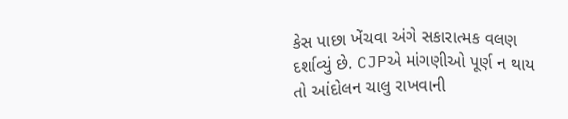કેસ પાછા ખેંચવા અંગે સકારાત્મક વલણ દર્શાવ્યું છે. CJPએ માંગણીઓ પૂર્ણ ન થાય તો આંદોલન ચાલુ રાખવાની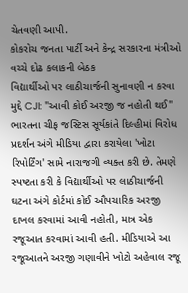ચેતવણી આપી.
કોકરોચ જનતા પાર્ટી અને કેન્દ્ર સરકારના મંત્રીઓ વચ્ચે દોઢ કલાકની બેઠક
વિદ્યાર્થીઓ પર લાઠીચાર્જની સુનાવણી ન કરવા મુદ્દે CJI: "આવી કોઈ અરજી જ નહોતી થઈ"
ભારતના ચીફ જસ્ટિસ સૂર્યકાંતે દિલ્હીમાં વિરોધ પ્રદર્શન અંગે મીડિયા દ્વારા કરાયેલા 'ખોટા રિપોર્ટિંગ' સામે નારાજગી વ્યક્ત કરી છે. તેમણે સ્પષ્ટતા કરી કે વિદ્યાર્થીઓ પર લાઠીચાર્જની ઘટના અંગે કોર્ટમાં કોઈ ઔપચારિક અરજી દાખલ કરવામાં આવી નહોતી, માત્ર એક રજૂઆત કરવામાં આવી હતી. મીડિયાએ આ રજૂઆતને અરજી ગણાવીને ખોટો અહેવાલ રજૂ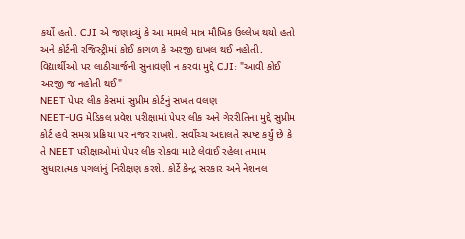કર્યો હતો. CJI એ જણાવ્યું કે આ મામલે માત્ર મૌખિક ઉલ્લેખ થયો હતો અને કોર્ટની રજિસ્ટ્રીમાં કોઈ કાગળ કે અરજી દાખલ થઈ નહોતી.
વિદ્યાર્થીઓ પર લાઠીચાર્જની સુનાવણી ન કરવા મુદ્દે CJI: "આવી કોઈ અરજી જ નહોતી થઈ"
NEET પેપર લીક કેસમાં સુપ્રીમ કોર્ટનું સખત વલણ
NEET-UG મેડિકલ પ્રવેશ પરીક્ષામાં પેપર લીક અને ગેરરીતિના મુદ્દે સુપ્રીમ કોર્ટ હવે સમગ્ર પ્રક્રિયા પર નજર રાખશે. સર્વોચ્ચ અદાલતે સ્પષ્ટ કર્યું છે કે તે NEET પરીક્ષાઓમાં પેપર લીક રોકવા માટે લેવાઈ રહેલા તમામ સુધારાત્મક પગલાંનું નિરીક્ષણ કરશે. કોર્ટે કેન્દ્ર સરકાર અને નેશનલ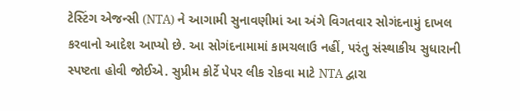ટેસ્ટિંગ એજન્સી (NTA) ને આગામી સુનાવણીમાં આ અંગે વિગતવાર સોગંદનામું દાખલ કરવાનો આદેશ આપ્યો છે. આ સોગંદનામામાં કામચલાઉ નહીં, પરંતુ સંસ્થાકીય સુધારાની સ્પષ્ટતા હોવી જોઈએ. સુપ્રીમ કોર્ટે પેપર લીક રોકવા માટે NTA દ્વારા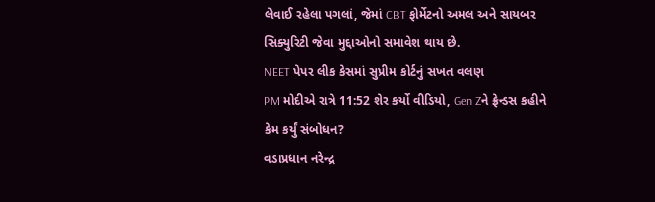લેવાઈ રહેલા પગલાં, જેમાં CBT ફોર્મેટનો અમલ અને સાયબર સિક્યુરિટી જેવા મુદ્દાઓનો સમાવેશ થાય છે.
NEET પેપર લીક કેસમાં સુપ્રીમ કોર્ટનું સખત વલણ
PM મોદીએ રાત્રે 11:52 શેર કર્યો વીડિયો, Gen Zને ફ્રેન્ડસ કહીને કેમ કર્યું સંબોધન?
વડાપ્રધાન નરેન્દ્ર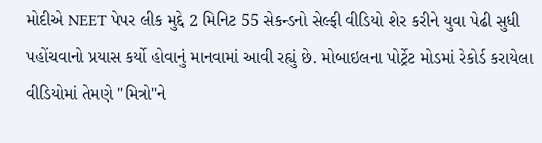મોદીએ NEET પેપર લીક મુદ્દે 2 મિનિટ 55 સેકન્ડનો સેલ્ફી વીડિયો શેર કરીને યુવા પેઢી સુધી પહોંચવાનો પ્રયાસ કર્યો હોવાનું માનવામાં આવી રહ્યું છે. મોબાઇલના પોર્ટ્રેટ મોડમાં રેકોર્ડ કરાયેલા વીડિયોમાં તેમણે "મિત્રો"ને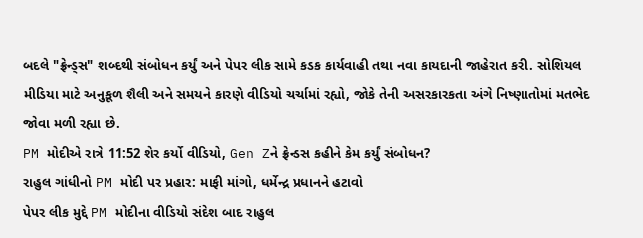બદલે "ફ્રેન્ડ્સ" શબ્દથી સંબોધન કર્યું અને પેપર લીક સામે કડક કાર્યવાહી તથા નવા કાયદાની જાહેરાત કરી. સોશિયલ મીડિયા માટે અનુકૂળ શૈલી અને સમયને કારણે વીડિયો ચર્ચામાં રહ્યો, જોકે તેની અસરકારકતા અંગે નિષ્ણાતોમાં મતભેદ જોવા મળી રહ્યા છે.
PM મોદીએ રાત્રે 11:52 શેર કર્યો વીડિયો, Gen Zને ફ્રેન્ડસ કહીને કેમ કર્યું સંબોધન?
રાહુલ ગાંધીનો PM મોદી પર પ્રહાર: માફી માંગો, ધર્મેન્દ્ર પ્રધાનને હટાવો
પેપર લીક મુદ્દે PM મોદીના વીડિયો સંદેશ બાદ રાહુલ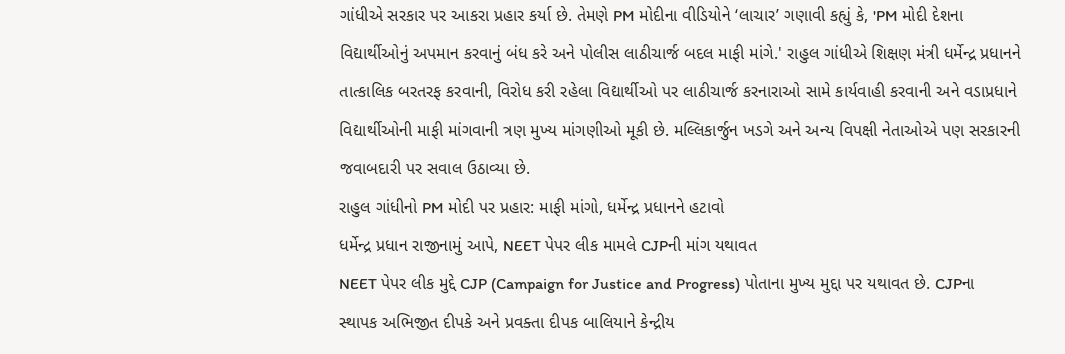ગાંધીએ સરકાર પર આકરા પ્રહાર કર્યા છે. તેમણે PM મોદીના વીડિયોને ‘લાચાર’ ગણાવી કહ્યું કે, 'PM મોદી દેશના વિદ્યાર્થીઓનું અપમાન કરવાનું બંધ કરે અને પોલીસ લાઠીચાર્જ બદલ માફી માંગે.' રાહુલ ગાંધીએ શિક્ષણ મંત્રી ધર્મેન્દ્ર પ્રધાનને તાત્કાલિક બરતરફ કરવાની, વિરોધ કરી રહેલા વિદ્યાર્થીઓ પર લાઠીચાર્જ કરનારાઓ સામે કાર્યવાહી કરવાની અને વડાપ્રધાને વિદ્યાર્થીઓની માફી માંગવાની ત્રણ મુખ્ય માંગણીઓ મૂકી છે. મલ્લિકાર્જુન ખડગે અને અન્ય વિપક્ષી નેતાઓએ પણ સરકારની જવાબદારી પર સવાલ ઉઠાવ્યા છે.
રાહુલ ગાંધીનો PM મોદી પર પ્રહાર: માફી માંગો, ધર્મેન્દ્ર પ્રધાનને હટાવો
ધર્મેન્દ્ર પ્રધાન રાજીનામું આપે, NEET પેપર લીક મામલે CJPની માંગ યથાવત
NEET પેપર લીક મુદ્દે CJP (Campaign for Justice and Progress) પોતાના મુખ્ય મુદ્દા પર યથાવત છે. CJPના સ્થાપક અભિજીત દીપકે અને પ્રવક્તા દીપક બાલિયાને કેન્દ્રીય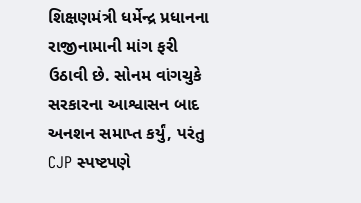શિક્ષણમંત્રી ધર્મેન્દ્ર પ્રધાનના રાજીનામાની માંગ ફરી ઉઠાવી છે. સોનમ વાંગચુકે સરકારના આશ્વાસન બાદ અનશન સમાપ્ત કર્યું, પરંતુ CJP સ્પષ્ટપણે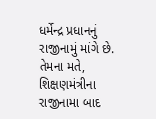ધર્મેન્દ્ર પ્રધાનનું રાજીનામું માંગે છે. તેમના મતે, શિક્ષણમંત્રીના રાજીનામા બાદ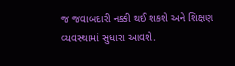જ જવાબદારી નક્કી થઈ શકશે અને શિક્ષણ વ્યવસ્થામાં સુધારા આવશે.